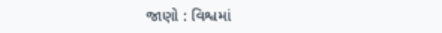જાણો : વિશ્વમાં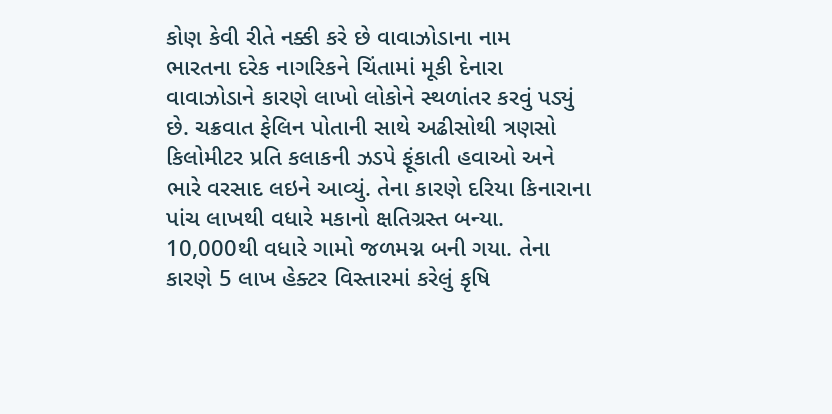કોણ કેવી રીતે નક્કી કરે છે વાવાઝોડાના નામ
ભારતના દરેક નાગરિકને ચિંતામાં મૂકી દેનારા વાવાઝોડાને કારણે લાખો લોકોને સ્થળાંતર કરવું પડ્યું છે. ચક્રવાત ફેલિન પોતાની સાથે અઢીસોથી ત્રણસો કિલોમીટર પ્રતિ કલાકની ઝડપે ફૂંકાતી હવાઓ અને ભારે વરસાદ લઇને આવ્યું. તેના કારણે દરિયા કિનારાના પાંચ લાખથી વધારે મકાનો ક્ષતિગ્રસ્ત બન્યા. 10,000થી વધારે ગામો જળમગ્ન બની ગયા. તેના કારણે 5 લાખ હેક્ટર વિસ્તારમાં કરેલું કૃષિ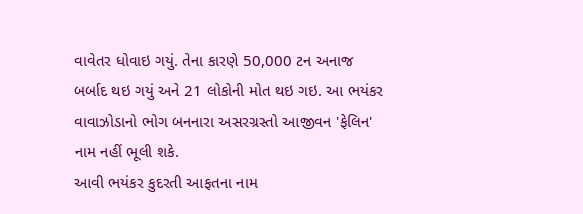વાવેતર ધોવાઇ ગયું. તેના કારણે 50,000 ટન અનાજ બર્બાદ થઇ ગયું અને 21 લોકોની મોત થઇ ગઇ. આ ભયંકર વાવાઝોડાનો ભોગ બનનારા અસરગ્રસ્તો આજીવન 'ફેલિન' નામ નહીં ભૂલી શકે.
આવી ભયંકર કુદરતી આફતના નામ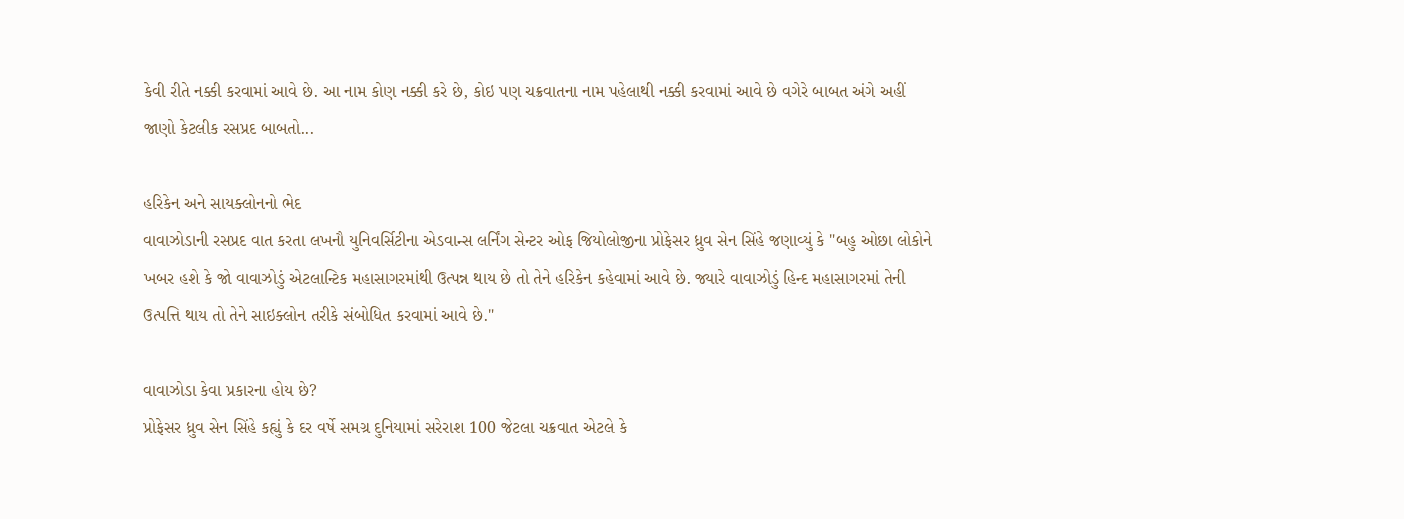કેવી રીતે નક્કી કરવામાં આવે છે. આ નામ કોણ નક્કી કરે છે, કોઇ પણ ચક્રવાતના નામ પહેલાથી નક્કી કરવામાં આવે છે વગેરે બાબત અંગે અહીં જાણો કેટલીક રસપ્રદ બાબતો...

હરિકેન અને સાયક્લોનનો ભેદ
વાવાઝોડાની રસપ્રદ વાત કરતા લખનૌ યુનિવર્સિટીના એડવાન્સ લર્નિંગ સેન્ટર ઓફ જિયોલોજીના પ્રોફેસર ધ્રુવ સેન સિંહે જણાવ્યું કે "બહુ ઓછા લોકોને ખબર હશે કે જો વાવાઝોડું એટલાન્ટિક મહાસાગરમાંથી ઉત્પન્ન થાય છે તો તેને હરિકેન કહેવામાં આવે છે. જ્યારે વાવાઝોડું હિન્દ મહાસાગરમાં તેની ઉત્પત્તિ થાય તો તેને સાઇક્લોન તરીકે સંબોધિત કરવામાં આવે છે."

વાવાઝોડા કેવા પ્રકારના હોય છે?
પ્રોફેસર ધ્રુવ સેન સિંહે કહ્યું કે દર વર્ષે સમગ્ર દુનિયામાં સરેરાશ 100 જેટલા ચક્રવાત એટલે કે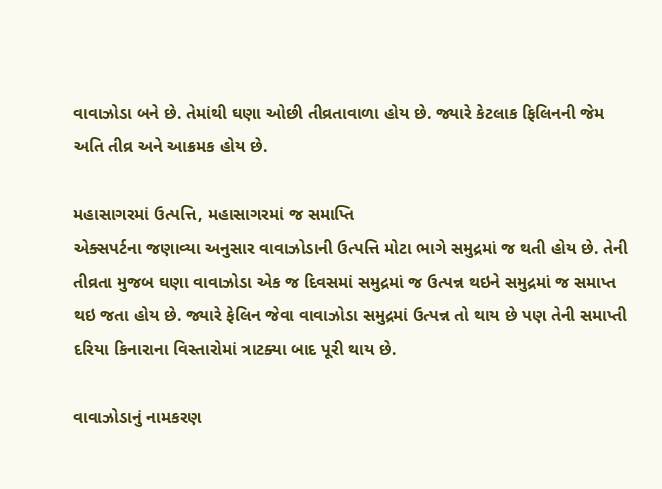વાવાઝોડા બને છે. તેમાંથી ઘણા ઓછી તીવ્રતાવાળા હોય છે. જ્યારે કેટલાક ફિલિનની જેમ અતિ તીવ્ર અને આક્રમક હોય છે.

મહાસાગરમાં ઉત્પત્તિ, મહાસાગરમાં જ સમાપ્તિ
એક્સપર્ટના જણાવ્યા અનુસાર વાવાઝોડાની ઉત્પત્તિ મોટા ભાગે સમુદ્રમાં જ થતી હોય છે. તેની તીવ્રતા મુજબ ઘણા વાવાઝોડા એક જ દિવસમાં સમુદ્રમાં જ ઉત્પન્ન થઇને સમુદ્રમાં જ સમાપ્ત થઇ જતા હોય છે. જ્યારે ફેલિન જેવા વાવાઝોડા સમુદ્રમાં ઉત્પન્ન તો થાય છે પણ તેની સમાપ્તી દરિયા કિનારાના વિસ્તારોમાં ત્રાટક્યા બાદ પૂરી થાય છે.

વાવાઝોડાનું નામકરણ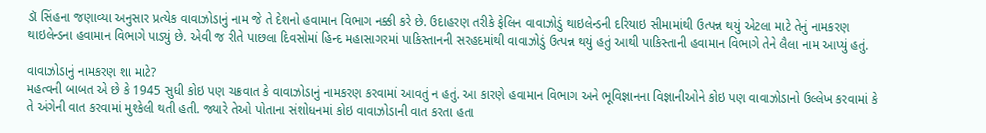ડૉ સિંહના જણાવ્યા અનુસાર પ્રત્યેક વાવાઝોડાનું નામ જે તે દેશનો હવામાન વિભાગ નક્કી કરે છે. ઉદાહરણ તરીકે ફેલિન વાવાઝોડું થાઇલેન્ડની દરિયાઇ સીમામાંથી ઉત્પન્ન થયું એટલા માટે તેનું નામકરણ થાઇલેન્ડના હવામાન વિભાગે પાડ્યું છે. એવી જ રીતે પાછલા દિવસોમાં હિન્દ મહાસાગરમાં પાકિસ્તાનની સરહદમાંથી વાવાઝોડું ઉત્પન્ન થયું હતું આથી પાકિસ્તાની હવામાન વિભાગે તેને લૈલા નામ આપ્યું હતું.

વાવાઝોડાનું નામકરણ શા માટે?
મહત્વની બાબત એ છે કે 1945 સુધી કોઇ પણ ચક્રવાત કે વાવાઝોડાનું નામકરણ કરવામાં આવતું ન હતું. આ કારણે હવામાન વિભાગ અને ભૂવિજ્ઞાનના વિજ્ઞાનીઓને કોઇ પણ વાવાઝોડાનો ઉલ્લેખ કરવામાં કે તે અંગેની વાત કરવામાં મુશ્કેલી થતી હતી. જ્યારે તેઓ પોતાના સંશોધનમાં કોઇ વાવાઝોડાની વાત કરતા હતા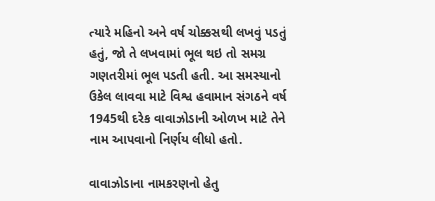ત્યારે મહિનો અને વર્ષ ચોક્કસથી લખવું પડતું હતું, જો તે લખવામાં ભૂલ થઇ તો સમગ્ર ગણતરીમાં ભૂલ પડતી હતી. આ સમસ્યાનો ઉકેલ લાવવા માટે વિશ્વ હવામાન સંગઠને વર્ષ 1945થી દરેક વાવાઝોડાની ઓળખ માટે તેને નામ આપવાનો નિર્ણય લીધો હતો.

વાવાઝોડાના નામકરણનો હેતુ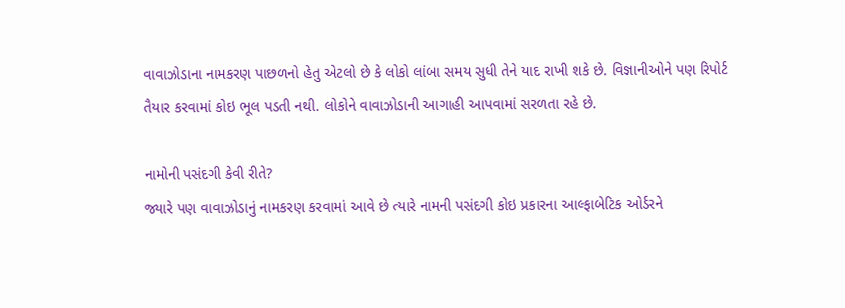વાવાઝોડાના નામકરણ પાછળનો હેતુ એટલો છે કે લોકો લાંબા સમય સુધી તેને યાદ રાખી શકે છે. વિજ્ઞાનીઓને પણ રિપોર્ટ તૈયાર કરવામાં કોઇ ભૂલ પડતી નથી. લોકોને વાવાઝોડાની આગાહી આપવામાં સરળતા રહે છે.

નામોની પસંદગી કેવી રીતે?
જ્યારે પણ વાવાઝોડાનું નામકરણ કરવામાં આવે છે ત્યારે નામની પસંદગી કોઇ પ્રકારના આલ્ફાબેટિક ઓર્ડરને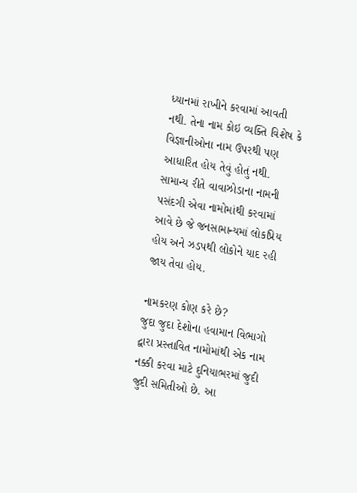ધ્યાનમાં રાખીને કરવામાં આવતી નથી. તેના નામ કોઇ વ્યક્તિ વિશેષ કે વિજ્ઞાનીઓના નામ ઉપરથી પણ આધારિત હોય તેવું હોતું નથી. સામાન્ય રીતે વાવાઝોડાના નામની પસંદગી એવા નામોમાંથી કરવામાં આવે છે જે જનસામાન્યમાં લોકપ્રિય હોય અને ઝડપથી લોકોને યાદ રહી જાય તેવા હોય.

નામકરણ કોણ કરે છે?
જુદા જુદા દેશોના હવામાન વિભાગો દ્વારા પ્રસ્તાવિત નામોમાંથી એક નામ નક્કી કરવા માટે દુનિયાભરમાં જુદી જુદી સમિતીઓ છે. આ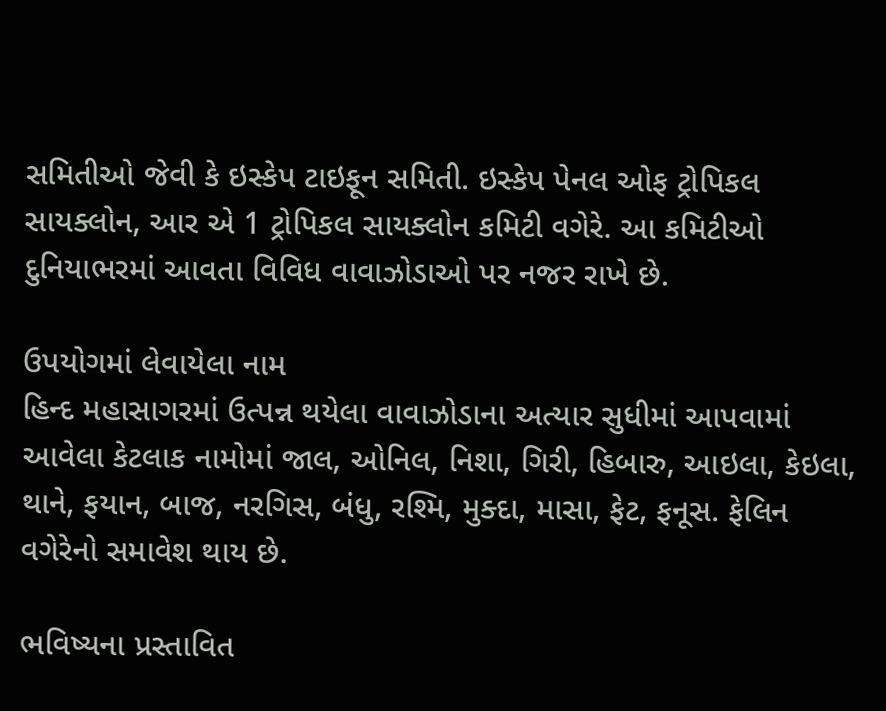સમિતીઓ જેવી કે ઇસ્કેપ ટાઇફૂન સમિતી. ઇસ્કેપ પેનલ ઓફ ટ્રોપિકલ સાયક્લોન, આર એ 1 ટ્રોપિકલ સાયક્લોન કમિટી વગેરે. આ કમિટીઓ દુનિયાભરમાં આવતા વિવિધ વાવાઝોડાઓ પર નજર રાખે છે.

ઉપયોગમાં લેવાયેલા નામ
હિન્દ મહાસાગરમાં ઉત્પન્ન થયેલા વાવાઝોડાના અત્યાર સુધીમાં આપવામાં આવેલા કેટલાક નામોમાં જાલ, ઓનિલ, નિશા, ગિરી, હિબારુ, આઇલા, કેઇલા, થાને, ફયાન, બાજ, નરગિસ, બંધુ, રશ્મિ, મુક્દા, માસા, ફેટ, ફનૂસ. ફેલિન વગેરેનો સમાવેશ થાય છે.

ભવિષ્યના પ્રસ્તાવિત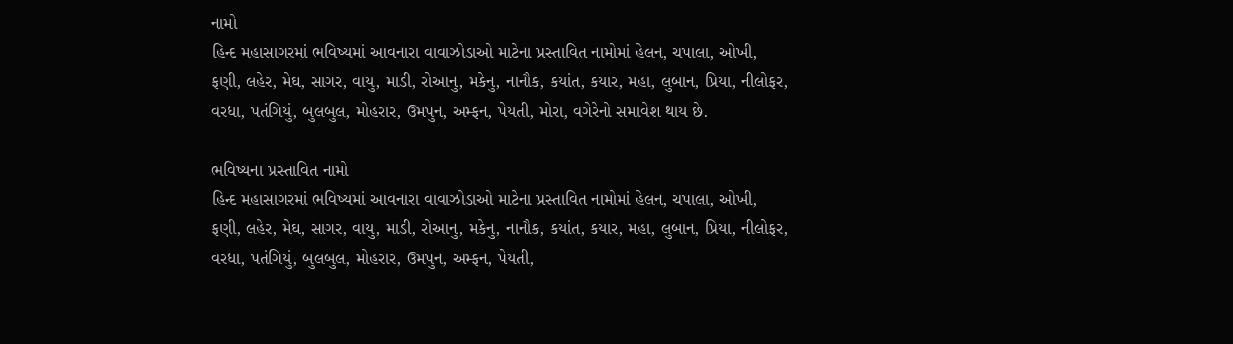નામો
હિન્દ મહાસાગરમાં ભવિષ્યમાં આવનારા વાવાઝોડાઓ માટેના પ્રસ્તાવિત નામોમાં હેલન, ચપાલા, ઓખી, ફણી, લહેર, મેઘ, સાગર, વાયુ, માડી, રોઆનુ, મકેનુ, નાનૌક, કયાંત, કયાર, મહા, લુબાન, પ્રિયા, નીલોફર, વરધા, પતંગિયું, બુલબુલ, મોહરાર, ઉમપુન, અમ્ફન, પેયતી, મોરા, વગેરેનો સમાવેશ થાય છે.

ભવિષ્યના પ્રસ્તાવિત નામો
હિન્દ મહાસાગરમાં ભવિષ્યમાં આવનારા વાવાઝોડાઓ માટેના પ્રસ્તાવિત નામોમાં હેલન, ચપાલા, ઓખી, ફણી, લહેર, મેઘ, સાગર, વાયુ, માડી, રોઆનુ, મકેનુ, નાનૌક, કયાંત, કયાર, મહા, લુબાન, પ્રિયા, નીલોફર, વરધા, પતંગિયું, બુલબુલ, મોહરાર, ઉમપુન, અમ્ફન, પેયતી,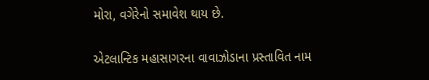મોરા, વગેરેનો સમાવેશ થાય છે.

એટલાન્ટિક મહાસાગરના વાવાઝોડાના પ્રસ્તાવિત નામ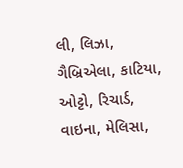લી, લિઝા, ગૈબ્રિએલા, કાટિયા, ઓટ્ટો, રિચાર્ડ, વાઇના, મેલિસા,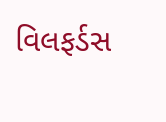વિલફર્ડસ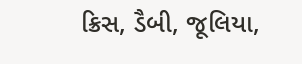ક્રિસ, ડૈબી, જૂલિયા,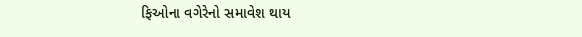ફિઓના વગેરેનો સમાવેશ થાય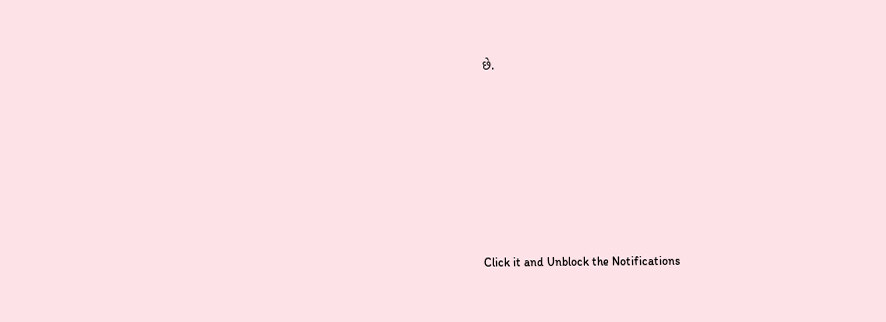છે.












Click it and Unblock the Notifications